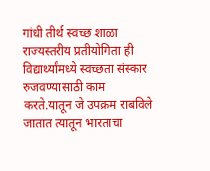गांधी तीर्थ स्वच्छ शाळा राज्यस्तरीय प्रतीयोगिता ही विद्यार्थ्यांमध्ये स्वच्छता संस्कार रुजवण्यासाठी काम करते.यातून जे उपक्रम राबविले जातात त्यातून भारताचा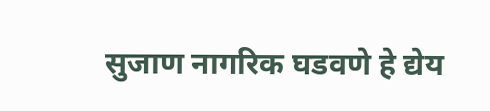सुजाण नागरिक घडवणे हे द्येय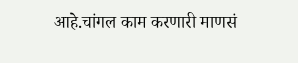आहे.चांगल काम करणारी माणसं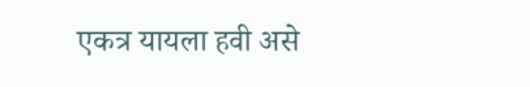एकत्र यायला हवी असे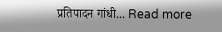प्रतिपादन गांधी... Read more